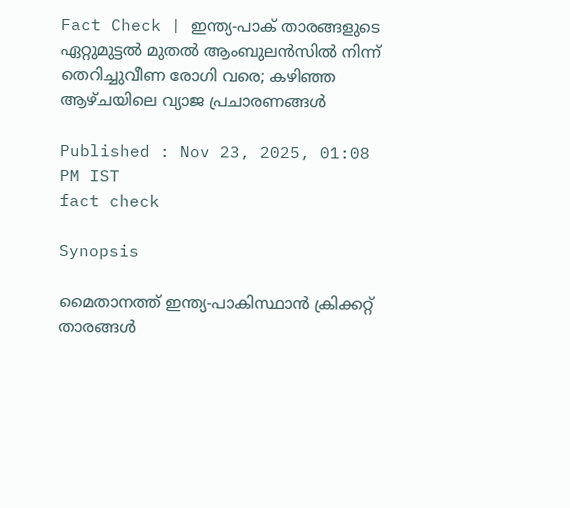Fact Check | ഇന്ത്യ-പാക് താരങ്ങളുടെ ഏറ്റുമുട്ടല്‍ മുതല്‍ ആംബുലന്‍സില്‍ നിന്ന് തെറിച്ചുവീണ രോഗി വരെ; കഴിഞ്ഞ ആഴ്‌ചയിലെ വ്യാജ പ്രചാരണങ്ങള്‍

Published : Nov 23, 2025, 01:08 PM IST
fact check

Synopsis

മൈതാനത്ത് ഇന്ത്യ-പാകിസ്ഥാന്‍ ക്രിക്കറ്റ് താരങ്ങള്‍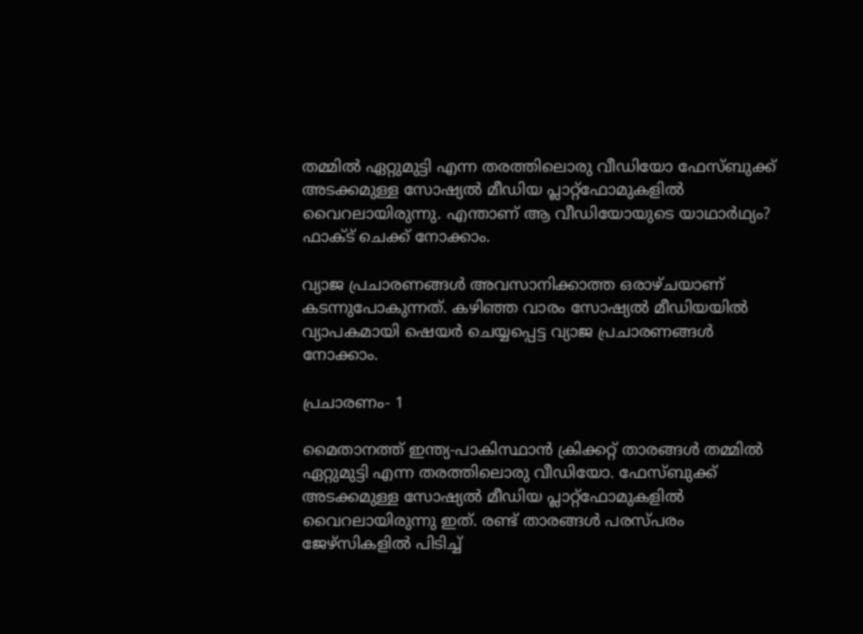തമ്മില്‍ ഏറ്റുമുട്ടി എന്ന തരത്തിലൊരു വീഡിയോ ഫേസ്‌ബുക്ക് അടക്കമുള്ള സോഷ്യല്‍ മീഡിയ പ്ലാറ്റ്‌ഫോമുകളില്‍ വൈറലായിരുന്നു. എന്താണ് ആ വീഡിയോയുടെ യാഥാര്‍ഥ്യം? ഫാക്‌ട് ചെക്ക് നോക്കാം.

വ്യാജ പ്രചാരണങ്ങള്‍ അവസാനിക്കാത്ത ഒരാഴ്‌ചയാണ് കടന്നുപോകുന്നത്. കഴിഞ്ഞ വാരം സോഷ്യല്‍ മീഡിയയില്‍ വ്യാപകമായി ഷെയര്‍ ചെയ്യപ്പെട്ട വ്യാജ പ്രചാരണങ്ങള്‍ നോക്കാം.

പ്രചാരണം- 1

മൈതാനത്ത് ഇന്ത്യ-പാകിസ്ഥാന്‍ ക്രിക്കറ്റ് താരങ്ങള്‍ തമ്മില്‍ ഏറ്റുമുട്ടി എന്ന തരത്തിലൊരു വീഡിയോ. ഫേസ്‌ബുക്ക് അടക്കമുള്ള സോഷ്യല്‍ മീഡിയ പ്ലാറ്റ്‌ഫോമുകളില്‍ വൈറലായിരുന്നു ഇത്. രണ്ട് താരങ്ങള്‍ പരസ്‌പരം ജേഴ്‌സികളില്‍ പിടിച്ച്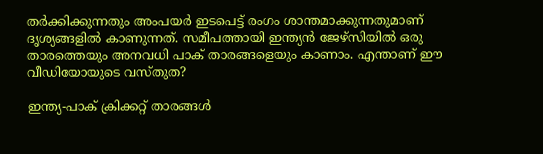തര്‍ക്കിക്കുന്നതും അംപയര്‍ ഇടപെട്ട് രംഗം ശാന്തമാക്കുന്നതുമാണ് ദൃശ്യങ്ങളില്‍ കാണുന്നത്. സമീപത്തായി ഇന്ത്യന്‍ ജേഴ്‌സിയില്‍ ഒരു താരത്തെയും അനവധി പാക് താരങ്ങളെയും കാണാം. എന്താണ് ഈ വീഡിയോയുടെ വസ്‌തുത?

ഇന്ത്യ-പാക് ക്രിക്കറ്റ് താരങ്ങള്‍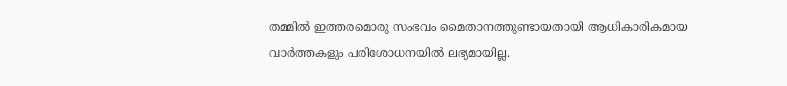തമ്മില്‍ ഇത്തരമൊരു സംഭവം മൈതാനത്തുണ്ടായതായി ആധികാരികമായ വാര്‍ത്തകളും പരിശോധനയില്‍ ലഭ്യമായില്ല.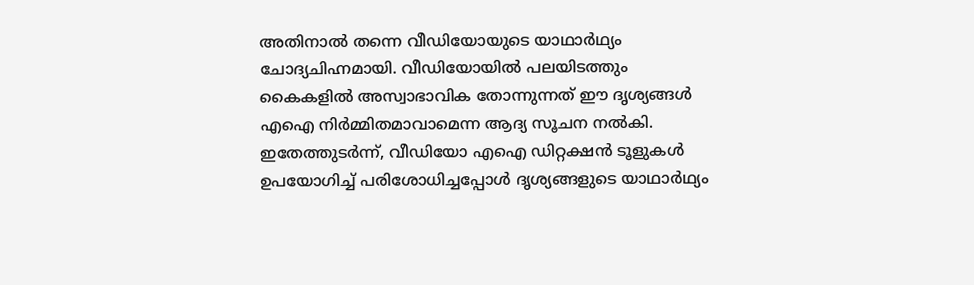അതിനാല്‍ തന്നെ വീഡിയോയുടെ യാഥാര്‍ഥ്യം ചോദ്യചിഹ്നമായി. വീഡിയോയില്‍ പലയിടത്തും കൈകളില്‍ അസ്വാഭാവിക തോന്നുന്നത് ഈ ദൃശ്യങ്ങള്‍ എഐ നിര്‍മ്മിതമാവാമെന്ന ആദ്യ സൂചന നല്‍കി. ഇതേത്തുടര്‍ന്ന്, വീഡിയോ എഐ ഡിറ്റക്ഷന്‍ ടൂളുകള്‍ ഉപയോഗിച്ച് പരിശോധിച്ചപ്പോള്‍ ദൃശ്യങ്ങളുടെ യാഥാര്‍ഥ്യം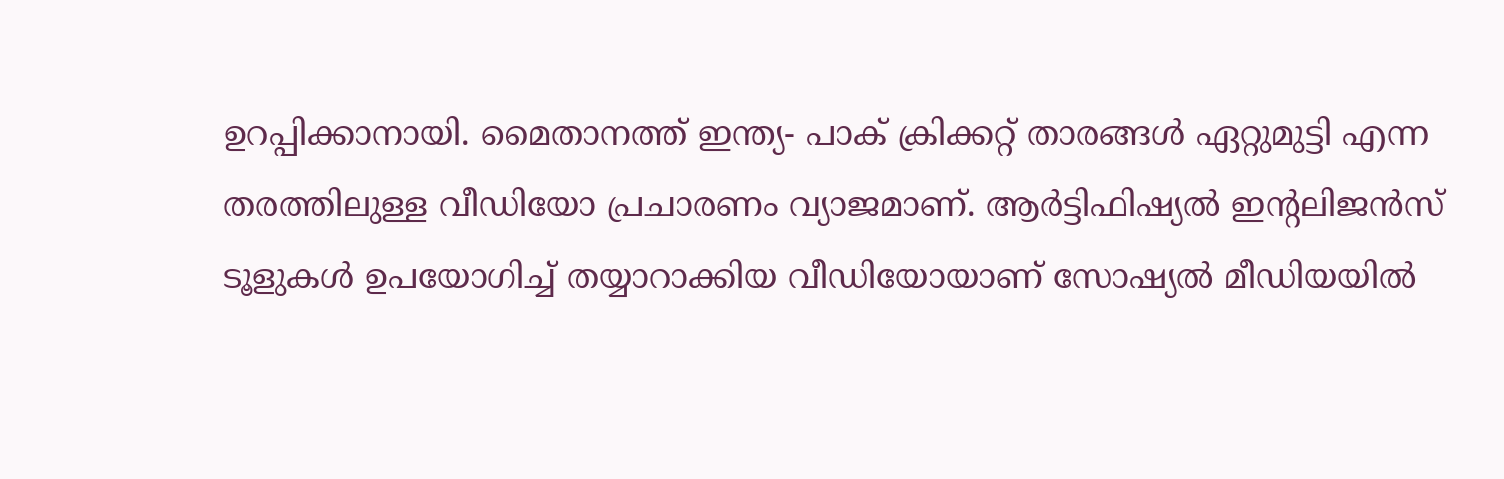ഉറപ്പിക്കാനായി. മൈതാനത്ത് ഇന്ത്യ- പാക് ക്രിക്കറ്റ് താരങ്ങള്‍ ഏറ്റുമുട്ടി എന്ന തരത്തിലുള്ള വീഡിയോ പ്രചാരണം വ്യാജമാണ്. ആര്‍ട്ടിഫിഷ്യല്‍ ഇന്‍റലിജന്‍സ് ടൂളുകള്‍ ഉപയോഗിച്ച് തയ്യാറാക്കിയ വീഡിയോയാണ് സോഷ്യല്‍ മീഡിയയില്‍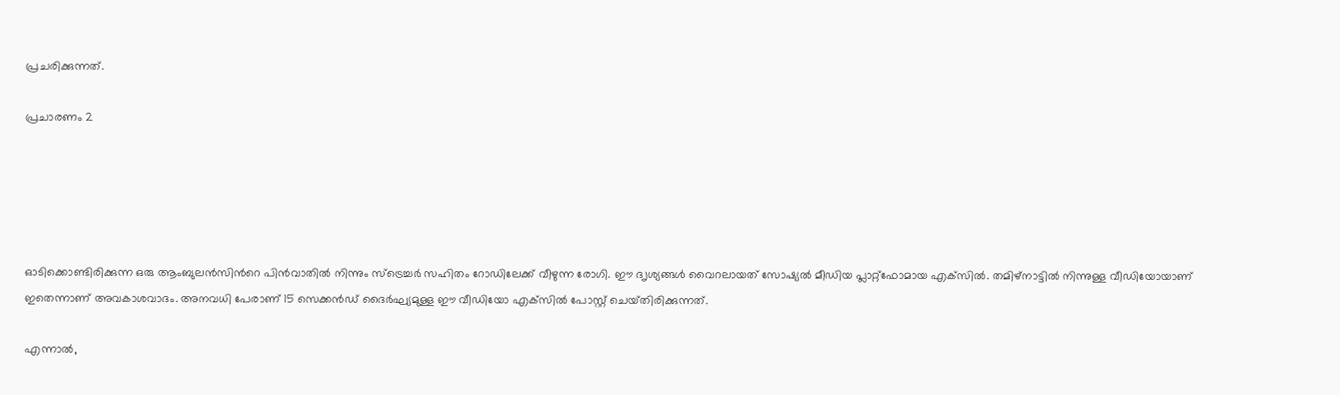പ്രചരിക്കുന്നത്.

പ്രചാരണം 2





ഓടിക്കൊണ്ടിരിക്കുന്ന ഒരു ആംബുലന്‍സിന്‍റെ പിന്‍വാതില്‍ നിന്നും സ്ട്രെച്ചർ സഹിതം റോഡിലേക്ക് വീഴുന്ന രോഗി. ഈ ദ‍ൃശ്യങ്ങള്‍ വൈറലായത് സോഷ്യല്‍ മീഡിയ പ്ലാറ്റ്‌ഫോമായ എക്‌സില്‍. തമിഴ്‌നാട്ടില്‍ നിന്നുള്ള വീഡിയോയാണ് ഇതെന്നാണ് അവകാശവാദം. അനവധി പേരാണ് 15 സെക്കന്‍ഡ് ദൈര്‍ഘ്യമുള്ള ഈ വീഡിയോ എക്‌സില്‍ പോസ്റ്റ് ചെയ്‌തിരിക്കുന്നത്.

എന്നാല്‍,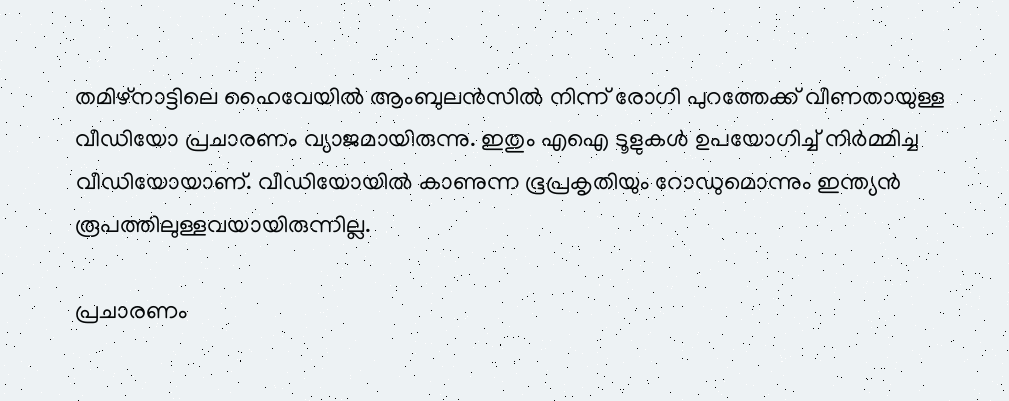തമിഴ്‌നാട്ടിലെ ഹൈവേയിൽ ആംബുലൻസിൽ നിന്ന് രോഗി പുറത്തേക്ക് വീണതായുള്ള വീഡിയോ പ്രചാരണം വ്യാജമായിരുന്നു. ഇതും എഐ ടൂളുകള്‍ ഉപയോഗിച്ച് നിര്‍മ്മിച്ച വീഡിയോയാണ്. വീഡിയോയില്‍ കാണുന്ന ഭൂപ്രകൃതിയും റോഡുമൊന്നും ഇന്ത്യന്‍ രൂപത്തിലുള്ളവയായിരുന്നില്ല.

പ്രചാരണം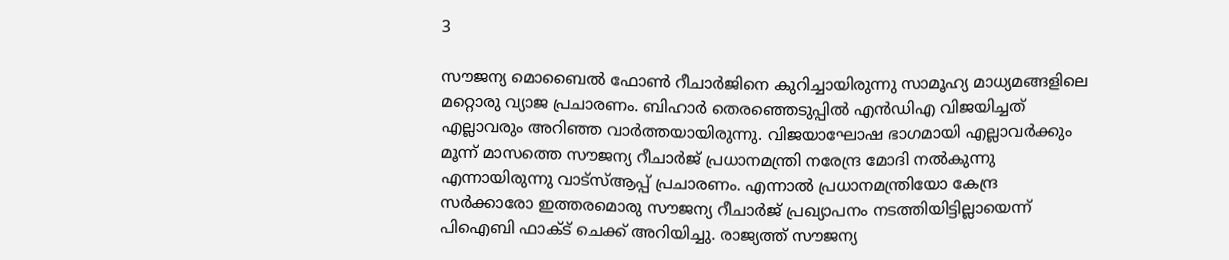3

സൗജന്യ മൊബൈല്‍ ഫോണ്‍ റീചാര്‍ജിനെ കുറിച്ചായിരുന്നു സാമൂഹ്യ മാധ്യമങ്ങളില‍െ മറ്റൊരു വ്യാജ പ്രചാരണം. ബിഹാര്‍ തെരഞ്ഞെടുപ്പില്‍ എന്‍ഡിഎ വിജയിച്ചത് എല്ലാവരും അറിഞ്ഞ വാര്‍ത്തയായിരുന്നു. വിജയാഘോഷ ഭാഗമായി എല്ലാവര്‍ക്കും മൂന്ന് മാസത്തെ സൗജന്യ റീചാര്‍ജ് പ്രധാനമന്ത്രി നരേന്ദ്ര മോദി നല്‍കുന്നു എന്നായിരുന്നു വാട്‌സ്ആപ്പ് പ്രചാരണം. എന്നാല്‍ പ്രധാനമന്ത്രിയോ കേന്ദ്ര സര്‍ക്കാരോ ഇത്തരമൊരു സൗജന്യ റീചാര്‍ജ് പ്രഖ്യാപനം നടത്തിയിട്ടില്ലായെന്ന് പിഐബി ഫാക്‌ട് ചെക്ക് അറിയിച്ചു. രാജ്യത്ത് സൗജന്യ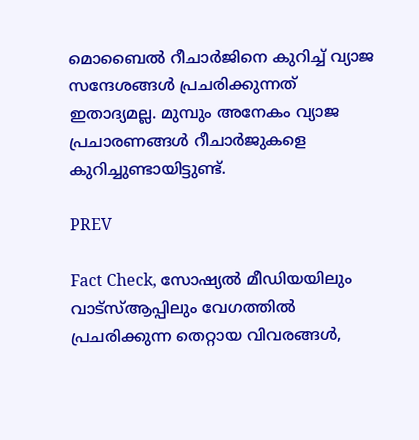മൊബൈല്‍ റീചാര്‍ജിനെ കുറിച്ച് വ്യാജ സന്ദേശങ്ങള്‍ പ്രചരിക്കുന്നത് ഇതാദ്യമല്ല. മുമ്പും അനേകം വ്യാജ പ്രചാരണങ്ങള്‍ റീചാര്‍ജുകളെ കുറിച്ചുണ്ടായിട്ടുണ്ട്.

PREV

Fact Check, സോഷ്യൽ മീഡിയയിലും വാട്സ്ആപ്പിലും വേഗത്തിൽ പ്രചരിക്കുന്ന തെറ്റായ വിവരങ്ങൾ,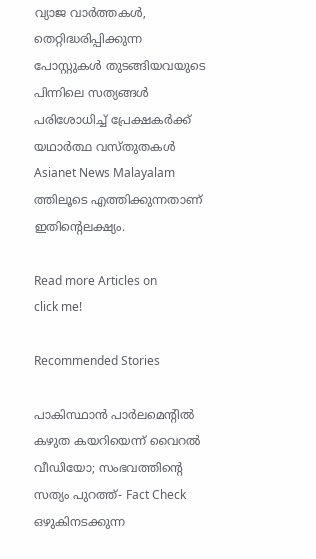വ്യാജ വാർത്തകൾ, തെറ്റിദ്ധരിപ്പിക്കുന്ന പോസ്റ്റുകൾ തുടങ്ങിയവയുടെ പിന്നിലെ സത്യങ്ങൾ പരിശോധിച്ച് പ്രേക്ഷകർക്ക് യഥാർത്ഥ വസ്തുതകൾ Asianet News Malayalam ത്തിലൂടെ എത്തിക്കുന്നതാണ് ഇതിന്‍റെലക്ഷ്യം.

Read more Articles on
click me!

Recommended Stories

പാകിസ്ഥാന്‍ പാര്‍ലമെന്‍റില്‍ കഴുത കയറിയെന്ന് വൈറല്‍ വീഡിയോ; സംഭവത്തിന്‍റെ സത്യം പുറത്ത്- Fact Check
ഒഴുകിനടക്കുന്ന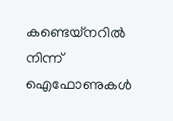കണ്ടെയ്‌നറില്‍ നിന്ന് ഐഫോണുകള്‍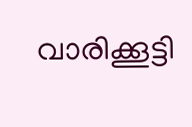വാരിക്കൂട്ടി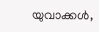യുവാക്കള്‍,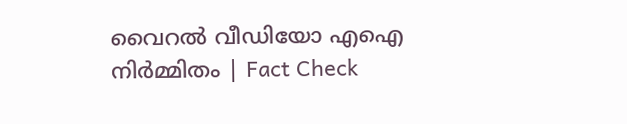വൈറല്‍ വീഡിയോ എഐ നിര്‍മ്മിതം | Fact Check